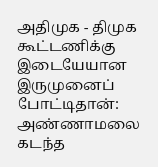அதிமுக - திமுக கூட்டணிக்கு இடையேயான இருமுனைப் போட்டிதான்: அண்ணாமலை
கடந்த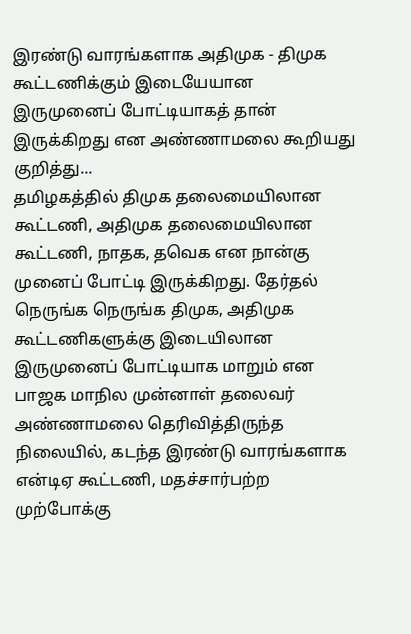இரண்டு வாரங்களாக அதிமுக - திமுக கூட்டணிக்கும் இடையேயான இருமுனைப் போட்டியாகத் தான் இருக்கிறது என அண்ணாமலை கூறியது குறித்து...
தமிழகத்தில் திமுக தலைமையிலான கூட்டணி, அதிமுக தலைமையிலான கூட்டணி, நாதக, தவெக என நான்கு முனைப் போட்டி இருக்கிறது. தேர்தல் நெருங்க நெருங்க திமுக, அதிமுக கூட்டணிகளுக்கு இடையிலான இருமுனைப் போட்டியாக மாறும் என பாஜக மாநில முன்னாள் தலைவர் அண்ணாமலை தெரிவித்திருந்த நிலையில், கடந்த இரண்டு வாரங்களாக என்டிஏ கூட்டணி, மதச்சார்பற்ற முற்போக்கு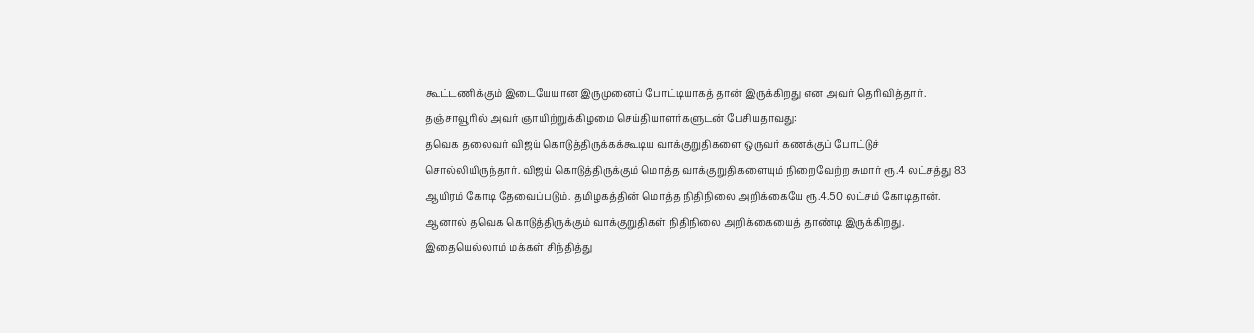கூட்டணிக்கும் இடையேயான இருமுனைப் போட்டியாகத் தான் இருக்கிறது என அவர் தெரிவித்தார்.
தஞ்சாவூரில் அவர் ஞாயிற்றுக்கிழமை செய்தியாளர்களுடன் பேசியதாவது:
தவெக தலைவர் விஜய் கொடுத்திருக்கக்கூடிய வாக்குறுதிகளை ஒருவர் கணக்குப் போட்டுச் சொல்லியிருந்தார். விஜய் கொடுத்திருக்கும் மொத்த வாக்குறுதிகளையும் நிறைவேற்ற சுமார் ரூ.4 லட்சத்து 83 ஆயிரம் கோடி தேவைப்படும். தமிழகத்தின் மொத்த நிதிநிலை அறிக்கையே ரூ.4.50 லட்சம் கோடிதான். ஆனால் தவெக கொடுத்திருக்கும் வாக்குறுதிகள் நிதிநிலை அறிக்கையைத் தாண்டி இருக்கிறது. இதையெல்லாம் மக்கள் சிந்தித்து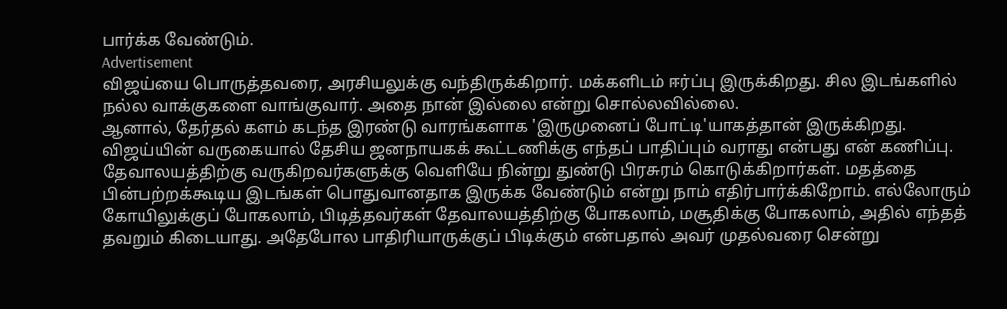பார்க்க வேண்டும்.
Advertisement
விஜய்யை பொருத்தவரை, அரசியலுக்கு வந்திருக்கிறார். மக்களிடம் ஈர்ப்பு இருக்கிறது. சில இடங்களில் நல்ல வாக்குகளை வாங்குவார். அதை நான் இல்லை என்று சொல்லவில்லை.
ஆனால், தேர்தல் களம் கடந்த இரண்டு வாரங்களாக 'இருமுனைப் போட்டி'யாகத்தான் இருக்கிறது. விஜய்யின் வருகையால் தேசிய ஜனநாயகக் கூட்டணிக்கு எந்தப் பாதிப்பும் வராது என்பது என் கணிப்பு.
தேவாலயத்திற்கு வருகிறவர்களுக்கு வெளியே நின்று துண்டு பிரசுரம் கொடுக்கிறார்கள். மதத்தை பின்பற்றக்கூடிய இடங்கள் பொதுவானதாக இருக்க வேண்டும் என்று நாம் எதிர்பார்க்கிறோம். எல்லோரும் கோயிலுக்குப் போகலாம், பிடித்தவர்கள் தேவாலயத்திற்கு போகலாம், மசூதிக்கு போகலாம், அதில் எந்தத் தவறும் கிடையாது. அதேபோல பாதிரியாருக்குப் பிடிக்கும் என்பதால் அவர் முதல்வரை சென்று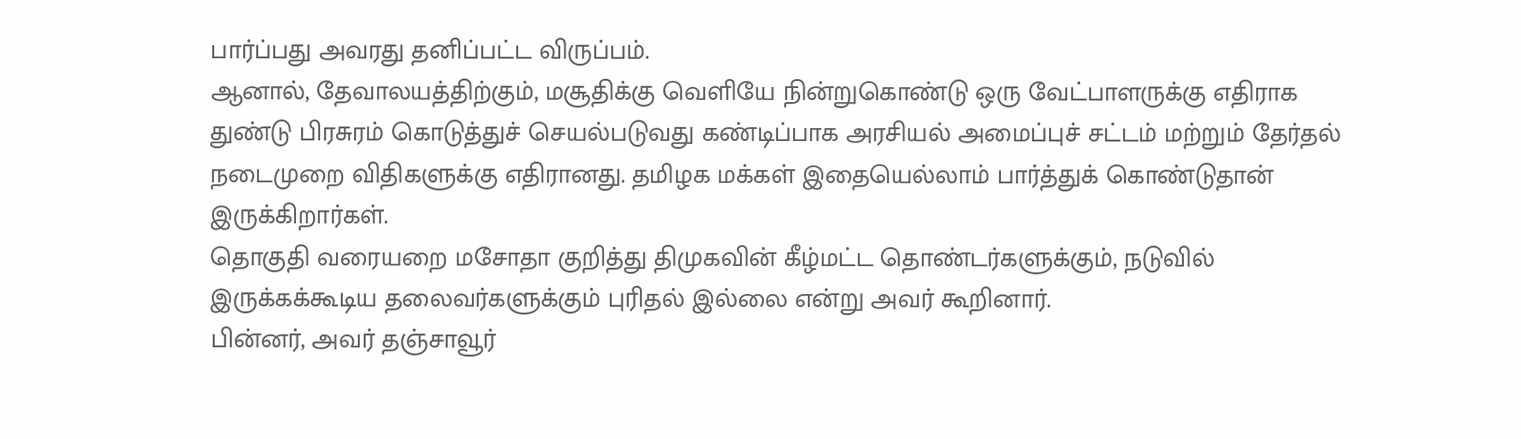பார்ப்பது அவரது தனிப்பட்ட விருப்பம்.
ஆனால், தேவாலயத்திற்கும், மசூதிக்கு வெளியே நின்றுகொண்டு ஒரு வேட்பாளருக்கு எதிராக துண்டு பிரசுரம் கொடுத்துச் செயல்படுவது கண்டிப்பாக அரசியல் அமைப்புச் சட்டம் மற்றும் தேர்தல் நடைமுறை விதிகளுக்கு எதிரானது. தமிழக மக்கள் இதையெல்லாம் பார்த்துக் கொண்டுதான் இருக்கிறார்கள்.
தொகுதி வரையறை மசோதா குறித்து திமுகவின் கீழ்மட்ட தொண்டர்களுக்கும், நடுவில் இருக்கக்கூடிய தலைவர்களுக்கும் புரிதல் இல்லை என்று அவர் கூறினார்.
பின்னர், அவர் தஞ்சாவூர்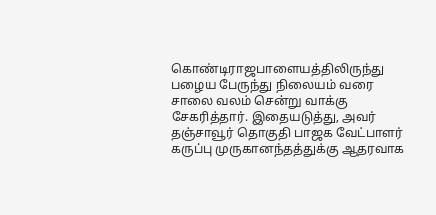கொண்டிராஜபாளையத்திலிருந்து பழைய பேருந்து நிலையம் வரை சாலை வலம் சென்று வாக்கு சேகரித்தார். இதையடுத்து, அவர் தஞ்சாவூர் தொகுதி பாஜக வேட்பாளர் கருப்பு முருகானந்தத்துக்கு ஆதரவாக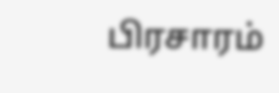பிரசாரம்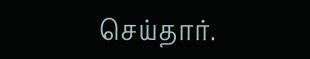செய்தார்.